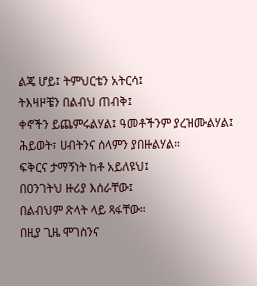ልጄ ሆይ፤ ትምህርቴን አትርሳ፤
ትእዛዞቼን በልብህ ጠብቅ፤
ቀኖችን ይጨምሩልሃል፤ ዓመቶችንም ያረዝሙልሃል፤
ሕይወት፣ ሀብትንና ሰላምን ያበዙልሃል።
ፍቅርና ታማኝነት ከቶ አይለዩህ፤
በዐንገትህ ዙሪያ እሰራቸው፤
በልብህም ጽላት ላይ ጻፋቸው።
በዚያ ጊዜ ሞገስንና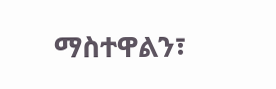ማስተዋልን፣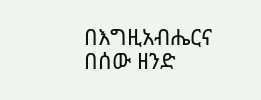በእግዚአብሔርና በሰው ዘንድ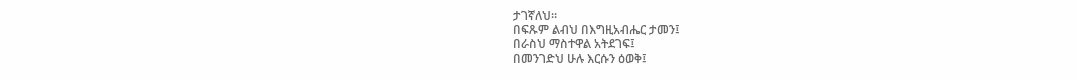ታገኛለህ።
በፍጹም ልብህ በእግዚአብሔር ታመን፤
በራስህ ማስተዋል አትደገፍ፤
በመንገድህ ሁሉ እርሱን ዕወቅ፤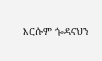እርሱም ጐዳናህን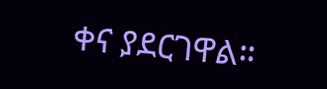ቀና ያደርገዋል።